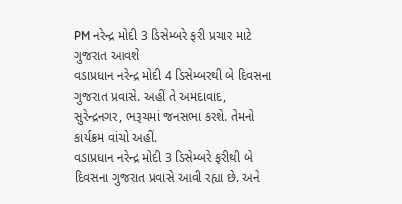PM નરેન્દ્ર મોદી 3 ડિસેમ્બરે ફરી પ્રચાર માટે ગુજરાત આવશે
વડાપ્રધાન નરેન્દ્ર મોદી 4 ડિસેમ્બરથી બે દિવસના ગુજરાત પ્રવાસે. અહીં તે અમદાવાદ, સુરેન્દ્રનગર, ભરૂચમાં જનસભા કરશે. તેમનો કાર્યક્રમ વાંચો અહીં.
વડાપ્રધાન નરેન્દ્ર મોદી 3 ડિસેમ્બરે ફરીથી બે દિવસના ગુજરાત પ્રવાસે આવી રહ્યા છે. અને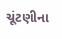ચૂંટણીના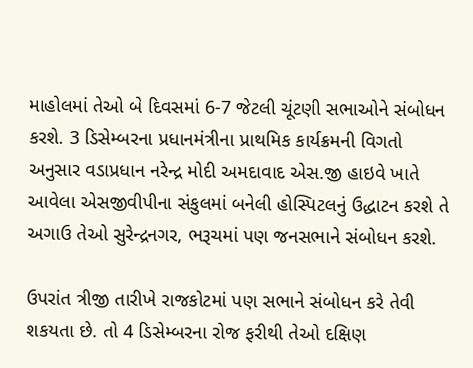માહોલમાં તેઓ બે દિવસમાં 6-7 જેટલી ચૂંટણી સભાઓને સંબોધન કરશે. 3 ડિસેમ્બરના પ્રધાનમંત્રીના પ્રાથમિક કાર્યક્રમની વિગતો અનુસાર વડાપ્રધાન નરેન્દ્ર મોદી અમદાવાદ એસ.જી હાઇવે ખાતે આવેલા એસજીવીપીના સંકુલમાં બનેલી હોસ્પિટલનું ઉદ્ધાટન કરશે તે અગાઉ તેઓ સુરેન્દ્રનગર, ભરૂચમાં પણ જનસભાને સંબોધન કરશે.

ઉપરાંત ત્રીજી તારીખે રાજકોટમાં પણ સભાને સંબોધન કરે તેવી શકયતા છે. તો 4 ડિસેમ્બરના રોજ ફરીથી તેઓ દક્ષિણ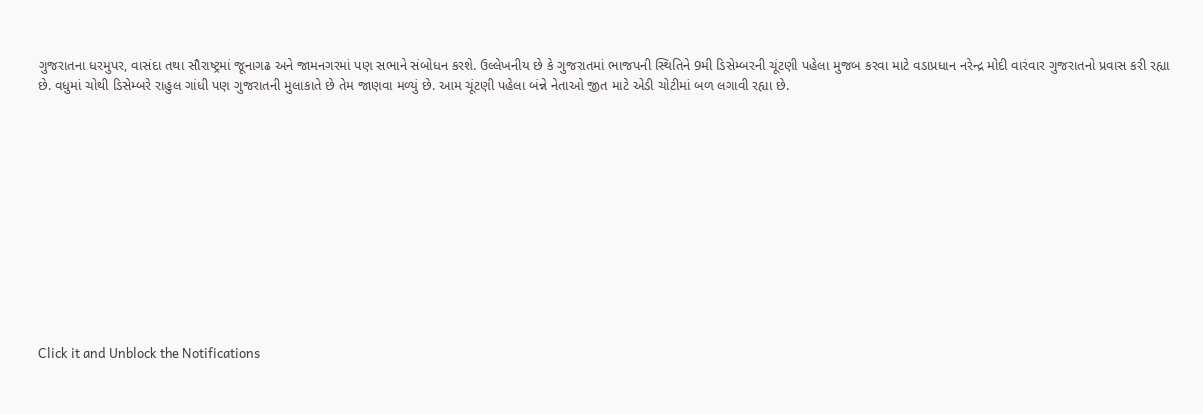ગુજરાતના ધરમુપર, વાસંદા તથા સૌરાષ્ટ્રમાં જૂનાગઢ અને જામનગરમાં પણ સભાને સંબોધન કરશે. ઉલ્લેખનીય છે કે ગુજરાતમાં ભાજપની સ્થિતિને 9મી ડિસેમ્બરની ચૂંટણી પહેલા મુજબ કરવા માટે વડાપ્રધાન નરેન્દ્ર મોદી વારંવાર ગુજરાતનો પ્રવાસ કરી રહ્યા છે. વધુમાં ચોથી ડિસેમ્બરે રાહુલ ગાંધી પણ ગુજરાતની મુલાકાતે છે તેમ જાણવા મળ્યું છે. આમ ચૂંટણી પહેલા બંન્ને નેતાઓ જીત માટે એડી ચોટીમાં બળ લગાવી રહ્યા છે.












Click it and Unblock the Notifications